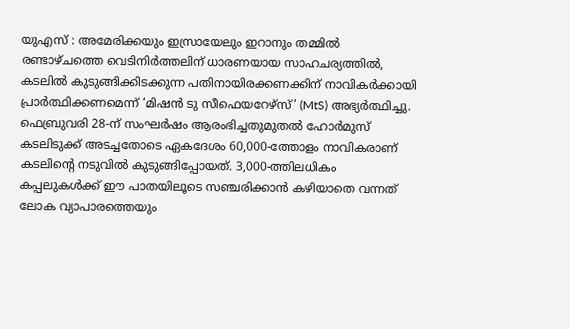യുഎസ് : അമേരിക്കയും ഇസ്രായേലും ഇറാനും തമ്മിൽ രണ്ടാഴ്ചത്തെ വെടിനിർത്തലിന് ധാരണയായ സാഹചര്യത്തിൽ, കടലിൽ കുടുങ്ങിക്കിടക്കുന്ന പതിനായിരക്കണക്കിന് നാവികർക്കായി പ്രാർത്ഥിക്കണമെന്ന് ‘മിഷൻ ടു സീഫെയറേഴ്സ്’ (MtS) അഭ്യർത്ഥിച്ചു. ഫെബ്രുവരി 28-ന് സംഘർഷം ആരംഭിച്ചതുമുതൽ ഹോർമുസ് കടലിടുക്ക് അടച്ചതോടെ ഏകദേശം 60,000-ത്തോളം നാവികരാണ് കടലിന്റെ നടുവിൽ കുടുങ്ങിപ്പോയത്. 3,000-ത്തിലധികം കപ്പലുകൾക്ക് ഈ പാതയിലൂടെ സഞ്ചരിക്കാൻ കഴിയാതെ വന്നത് ലോക വ്യാപാരത്തെയും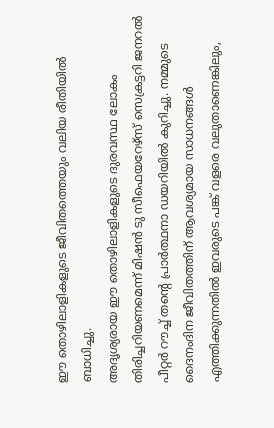ഈ തൊഴിലാളികളുടെ ജീവിതത്തെയും വലിയ രീതിയിൽ ബാധിച്ചു.
അദൃശ്യരായ ഈ തൊഴിലാളികളുടെ ദുരവസ്ഥ ലോകം തിരിച്ചറിയണമെന്ന് മിഷൻ ടു സീഫെയറേഴ്സ് സെക്രട്ടറി ജനറൽ പീറ്റർ റൗച്ച് തന്റെ പ്രാർത്ഥനാ ഡയറിയിൽ കുറിച്ചു. നമ്മുടെ ദൈനംദിന ജീവിതത്തിന് ആവശ്യമായ സാധനങ്ങൾ എത്തിക്കുന്നതിൽ ഇവരുടെ പങ്ക് വളരെ വലുതാണെങ്കിലും,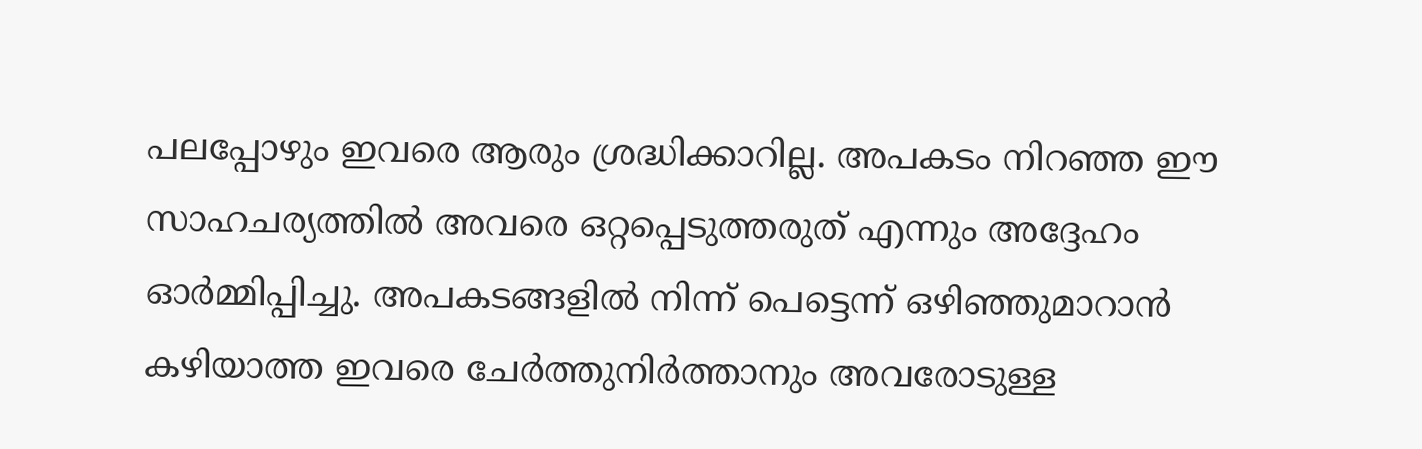പലപ്പോഴും ഇവരെ ആരും ശ്രദ്ധിക്കാറില്ല. അപകടം നിറഞ്ഞ ഈ സാഹചര്യത്തിൽ അവരെ ഒറ്റപ്പെടുത്തരുത് എന്നും അദ്ദേഹം ഓർമ്മിപ്പിച്ചു. അപകടങ്ങളിൽ നിന്ന് പെട്ടെന്ന് ഒഴിഞ്ഞുമാറാൻ കഴിയാത്ത ഇവരെ ചേർത്തുനിർത്താനും അവരോടുള്ള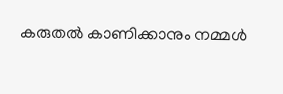കരുതൽ കാണിക്കാനും നമ്മൾ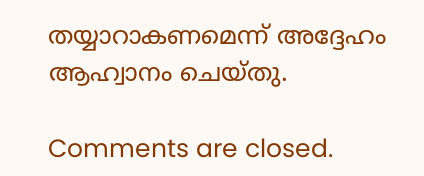തയ്യാറാകണമെന്ന് അദ്ദേഹം ആഹ്വാനം ചെയ്തു.

Comments are closed.